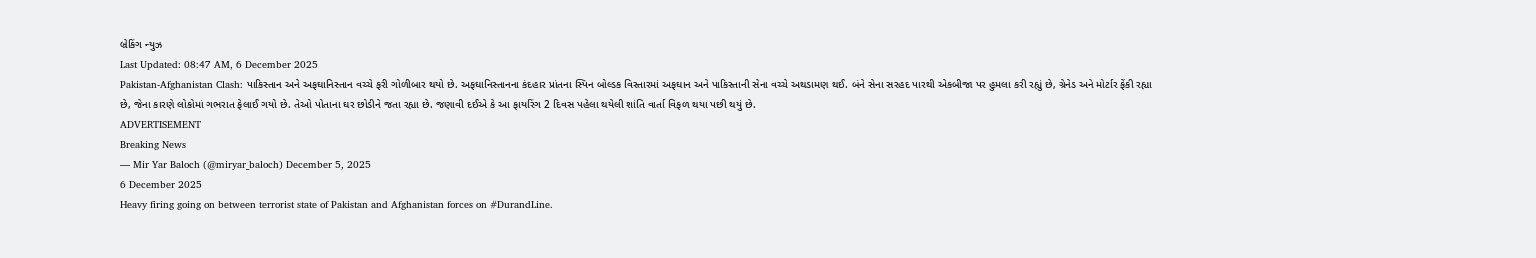બ્રેકિંગ ન્યુઝ
Last Updated: 08:47 AM, 6 December 2025
Pakistan-Afghanistan Clash: પાકિસ્તાન અને અફઘાનિસ્તાન વચ્ચે ફરી ગોળીબાર થયો છે. અફઘાનિસ્તાનના કંદહાર પ્રાંતના સ્પિન બોલ્ડક વિસ્તારમાં અફઘાન અને પાકિસ્તાની સેના વચ્ચે અથડામણ થઈ. બંને સેના સરહદ પારથી એકબીજા પર હુમલા કરી રહ્યું છે, ગ્રેનેડ અને મોર્ટાર ફેંકી રહ્યા છે, જેના કારણે લોકોમાં ગભરાત ફેલાઈ ગયો છે. તેઓ પોતાના ઘર છોડીને જતા રહ્યા છે. જણાવી દઈએ કે આ ફાયરિંગ 2 દિવસ પહેલા થયેલી શાંતિ વાર્તા વિફળ થયા પછી થયું છે.
ADVERTISEMENT
Breaking News
— Mir Yar Baloch (@miryar_baloch) December 5, 2025
6 December 2025
Heavy firing going on between terrorist state of Pakistan and Afghanistan forces on #DurandLine.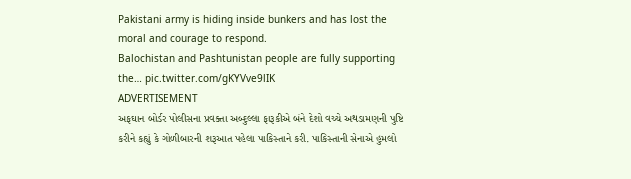Pakistani army is hiding inside bunkers and has lost the moral and courage to respond.
Balochistan and Pashtunistan people are fully supporting the… pic.twitter.com/gKYVve9lIK
ADVERTISEMENT
અફઘાન બોર્ડર પોલીસના પ્રવક્તા અબ્દુલ્લા ફારૂકીએ બંને દેશો વચ્ચે અથડામણની પુષ્ટિ કરીને કહ્યું કે ગોળીબારની શરૂઆત પહેલા પાકિસ્તાને કરી. પાકિસ્તાની સેનાએ હુમલો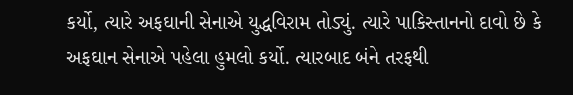કર્યો, ત્યારે અફઘાની સેનાએ યુદ્ધવિરામ તોડ્યું. ત્યારે પાકિસ્તાનનો દાવો છે કે અફઘાન સેનાએ પહેલા હુમલો કર્યો. ત્યારબાદ બંને તરફથી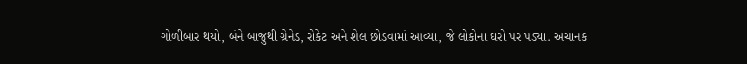ગોળીબાર થયો, બંને બાજુથી ગ્રેનેડ, રોકેટ અને શેલ છોડવામાં આવ્યા, જે લોકોના ઘરો પર પડ્યા. અચાનક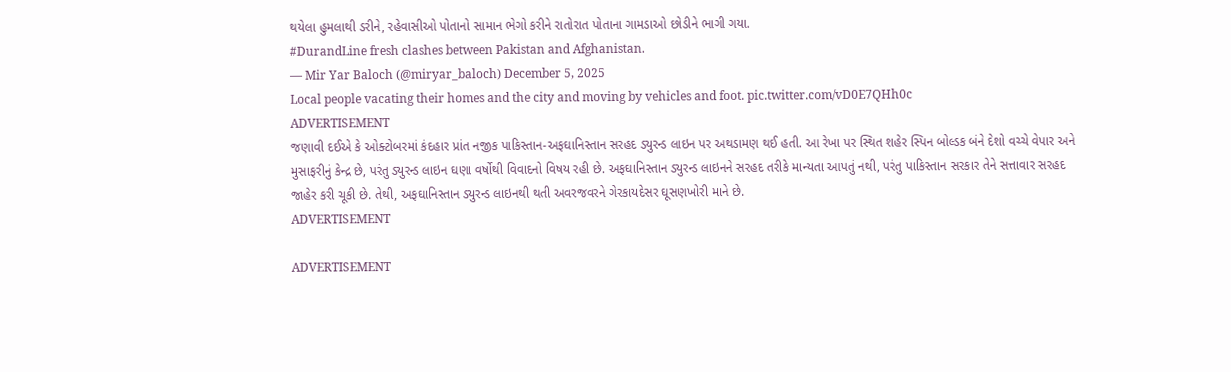થયેલા હુમલાથી ડરીને, રહેવાસીઓ પોતાનો સામાન ભેગો કરીને રાતોરાત પોતાના ગામડાઓ છોડીને ભાગી ગયા.
#DurandLine fresh clashes between Pakistan and Afghanistan.
— Mir Yar Baloch (@miryar_baloch) December 5, 2025
Local people vacating their homes and the city and moving by vehicles and foot. pic.twitter.com/vD0E7QHh0c
ADVERTISEMENT
જણાવી દઈએ કે ઓક્ટોબરમાં કંદહાર પ્રાંત નજીક પાકિસ્તાન-અફઘાનિસ્તાન સરહદ ડ્યુરન્ડ લાઇન પર અથડામણ થઈ હતી. આ રેખા પર સ્થિત શહેર સ્પિન બોલ્ડક બંને દેશો વચ્ચે વેપાર અને મુસાફરીનું કેન્દ્ર છે, પરંતુ ડ્યુરન્ડ લાઇન ઘણા વર્ષોથી વિવાદનો વિષય રહી છે. અફઘાનિસ્તાન ડ્યુરન્ડ લાઇનને સરહદ તરીકે માન્યતા આપતું નથી, પરંતુ પાકિસ્તાન સરકાર તેને સત્તાવાર સરહદ જાહેર કરી ચૂકી છે. તેથી, અફઘાનિસ્તાન ડ્યુરન્ડ લાઇનથી થતી અવરજવરને ગેરકાયદેસર ઘૂસણખોરી માને છે.
ADVERTISEMENT

ADVERTISEMENT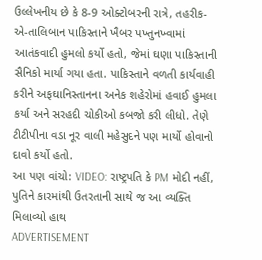ઉલ્લેખનીય છે કે 8-9 ઓક્ટોબરની રાત્રે, તહરીક-એ-તાલિબાન પાકિસ્તાને ખૈબર પખ્તુનખ્વામાં આતંકવાદી હુમલો કર્યો હતો, જેમાં ઘણા પાકિસ્તાની સૈનિકો માર્યા ગયા હતા. પાકિસ્તાને વળતી કાર્યવાહી કરીને અફઘાનિસ્તાનના અનેક શહેરોમાં હવાઈ હુમલા કર્યા અને સરહદી ચોકીઓ કબજો કરી લીધો. તેણે ટીટીપીના વડા નૂર વાલી મહેસુદને પણ માર્યો હોવાનો દાવો કર્યો હતો.
આ પણ વાંચો: VIDEO: રાષ્ટ્રપતિ કે PM મોદી નહીં, પુતિને કારમાંથી ઉતરતાની સાથે જ આ વ્યક્તિ મિલાવ્યો હાથ
ADVERTISEMENT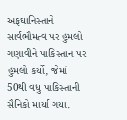અફઘાનિસ્તાને સાર્વભૌમત્વ પર હુમલો ગણાવીને પાકિસ્તાન પર હુમલો કર્યો, જેમાં 50થી વધુ પાકિસ્તાની સૈનિકો માર્યા ગયા.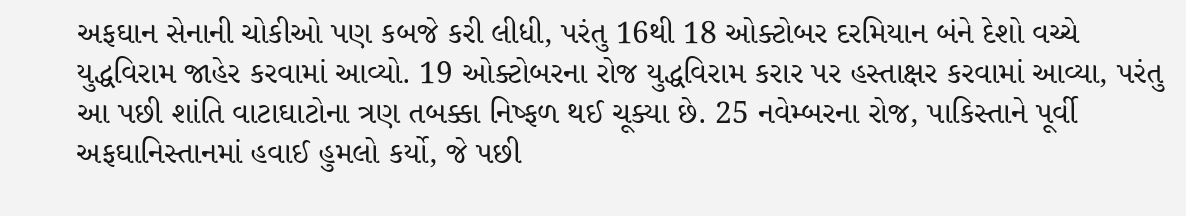અફઘાન સેનાની ચોકીઓ પણ કબજે કરી લીધી, પરંતુ 16થી 18 ઓક્ટોબર દરમિયાન બંને દેશો વચ્ચે યુદ્ધવિરામ જાહેર કરવામાં આવ્યો. 19 ઓક્ટોબરના રોજ યુદ્ધવિરામ કરાર પર હસ્તાક્ષર કરવામાં આવ્યા, પરંતુ આ પછી શાંતિ વાટાઘાટોના ત્રણ તબક્કા નિષ્ફળ થઈ ચૂક્યા છે. 25 નવેમ્બરના રોજ, પાકિસ્તાને પૂર્વી અફઘાનિસ્તાનમાં હવાઈ હુમલો કર્યો, જે પછી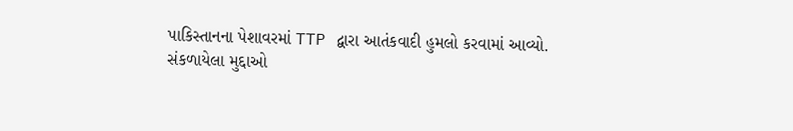પાકિસ્તાનના પેશાવરમાં TTP દ્વારા આતંકવાદી હુમલો કરવામાં આવ્યો.
સંકળાયેલા મુદ્દાઓ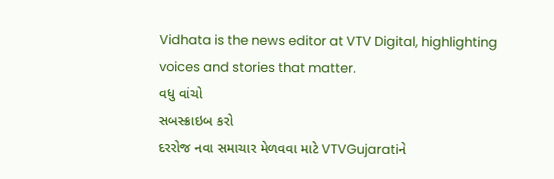Vidhata is the news editor at VTV Digital, highlighting voices and stories that matter.
વધુ વાંચો
સબસ્ક્રાઇબ કરો
દરરોજ નવા સમાચાર મેળવવા માટે VTVGujaratiને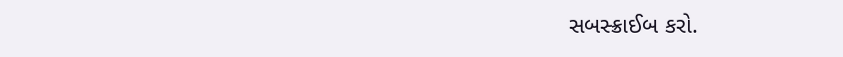સબસ્ક્રાઈબ કરો.